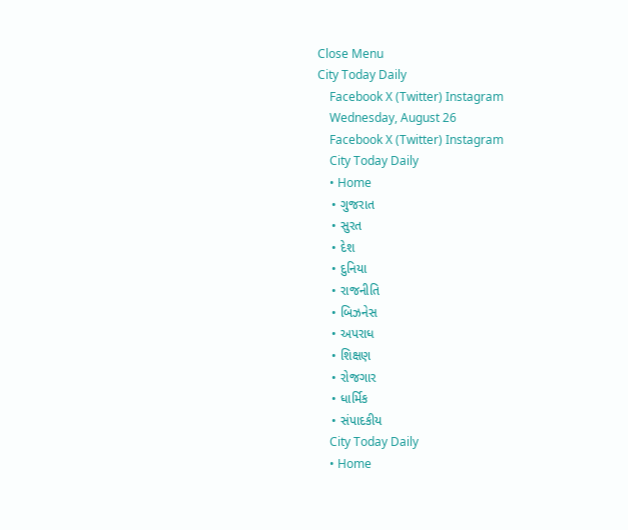Close Menu
City Today Daily
    Facebook X (Twitter) Instagram
    Wednesday, August 26
    Facebook X (Twitter) Instagram
    City Today Daily
    • Home
    • ગુજરાત
    • સુરત
    • દેશ
    • દુનિયા
    • રાજનીતિ
    • બિઝનેસ
    • અપરાધ
    • શિક્ષણ
    • રોજગાર
    • ધાર્મિક
    • સંપાદકીય
    City Today Daily
    • Home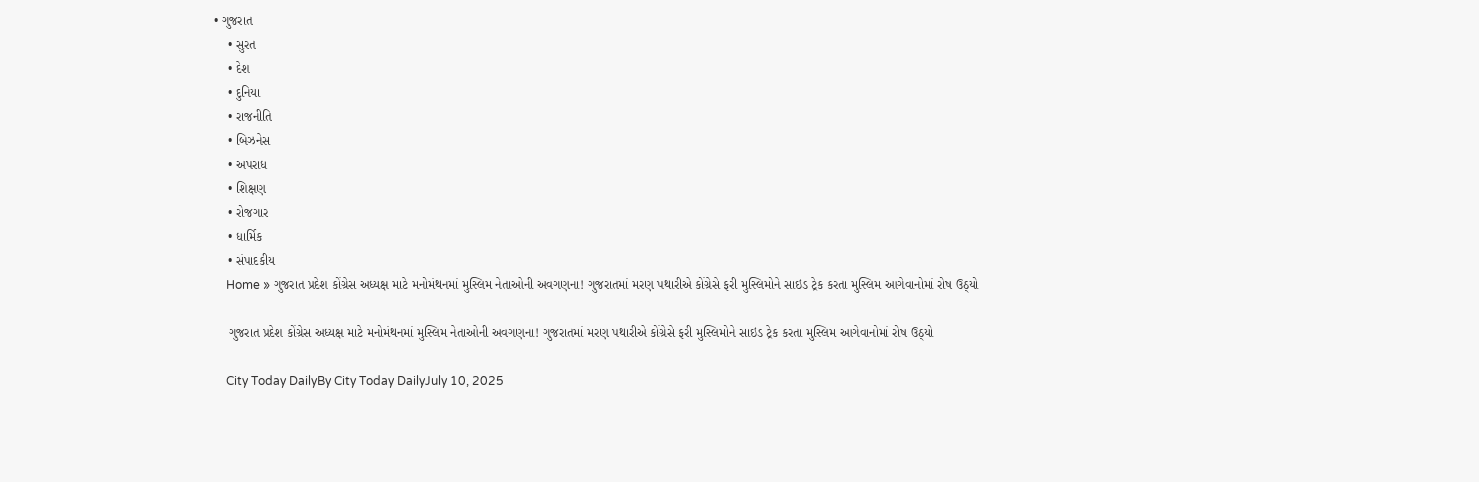• ગુજરાત
    • સુરત
    • દેશ
    • દુનિયા
    • રાજનીતિ
    • બિઝનેસ
    • અપરાધ
    • શિક્ષણ
    • રોજગાર
    • ધાર્મિક
    • સંપાદકીય
    Home » ગુજરાત પ્રદેશ કોંગ્રેસ અધ્યક્ષ માટે મનોમંથનમાં મુસ્લિમ નેતાઓની અવગણના! ગુજરાતમાં મરણ પથારીએ કોંગ્રેસે ફરી મુસ્લિમોને સાઇડ ટ્રેક કરતા મુસ્લિમ આગેવાનોમાં રોષ ઉઠ્યો

    ગુજરાત પ્રદેશ કોંગ્રેસ અધ્યક્ષ માટે મનોમંથનમાં મુસ્લિમ નેતાઓની અવગણના! ગુજરાતમાં મરણ પથારીએ કોંગ્રેસે ફરી મુસ્લિમોને સાઇડ ટ્રેક કરતા મુસ્લિમ આગેવાનોમાં રોષ ઉઠ્યો

    City Today DailyBy City Today DailyJuly 10, 2025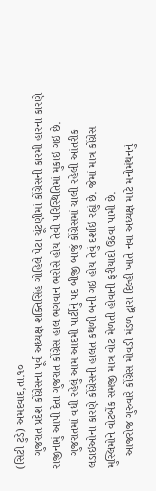(સિટી ટુડે) અમદવાદ,તા.૧૦
    ગુજરાત પ્રદેશ કોંગ્રેસના પૂર્વ અધ્યક્ષ શક્તિસિંહ ગોહિલે પેટા ચૂંટણીમાં કોંગ્રેસની કારમી હારના કારણે રાજીનામું આપી દેતા ગુજરાત કોંગ્રેસ હાલ ભગવાન ભરોસે હોય તેવી પરિસ્થિતિમાં મુકાઇ ગઇ છે.
    ગુજરાતમાં વધી રહેલું આમ આદમી પાર્ટીનું પદ બીજી બાજું કોંગ્રેસમાં ચાલી રહેલી આંતરીક લડાઇઓના કારણે કોંગ્રેસની હાલત કથળી બની ગઇ હોય તેવું દર્શાઇ રહ્યું છે. જેમાં માત્ર કોંગ્રેસ મુસ્લિમોને વોટબેંક સમજી માત્ર વોટ મેળતી હોવાની ફરીયાદો ઉઠવા પામી છે.
    આજરોજ ગુરુવારે કોંગ્રેસ મોવડી મંડળ દ્વારા દિલ્હી ખાતે નવા અધ્યક્ષ માટે મનોમંથનનું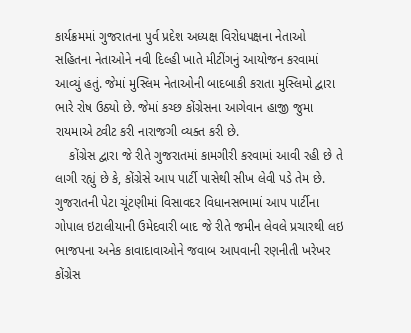કાર્યક્રમમાં ગુજરાતના પુર્વ પ્રદેશ અધ્યક્ષ વિરોધપક્ષના નેતાઓ સહિતના નેતાઓને નવી દિલ્હી ખાતે મીટીંગનું આયોજન કરવામાં આવ્યું હતું. જેમાં મુસ્લિમ નેતાઓની બાદબાકી કરાતા મુસ્લિમો દ્વારા ભારે રોષ ઉઠ્યો છે. જેમાં કચ્છ કોંગ્રેસના આગેવાન હાજી જુમા રાયમાએ ટ્વીટ કરી નારાજગી વ્યક્ત કરી છે.
    કોંગ્રેસ દ્વારા જે રીતે ગુજરાતમાં કામગીરી કરવામાં આવી રહી છે તે લાગી રહ્યું છે કે, કોંગ્રેસે આપ પાર્ટી પાસેથી સીખ લેવી પડે તેમ છે. ગુજરાતની પેટા ચૂંટણીમાં વિસાવદર વિધાનસભામાં આપ પાર્ટીના ગોપાલ ઇટાલીયાની ઉમેદવારી બાદ જે રીતે જમીન લેવલે પ્રચારથી લઇ ભાજપના અનેક કાવાદાવાઓને જવાબ આપવાની રણનીતી ખરેખર કોંગ્રેસ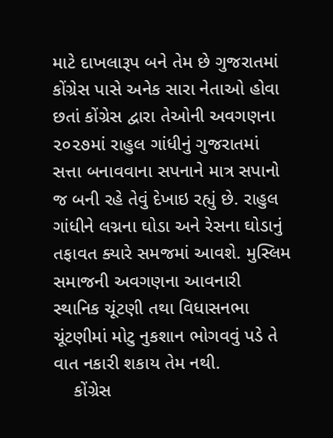માટે દાખલારૂપ બને તેમ છે ગુજરાતમાં કોંગ્રેસ પાસે અનેક સારા નેતાઓ હોવા છતાં કોંગ્રેસ દ્વારા તેઓની અવગણના ૨૦૨૭માં રાહુલ ગાંધીનું ગુજરાતમાં સત્તા બનાવવાના સપનાને માત્ર સપાનો જ બની રહે તેવું દેખાઇ રહ્યું છે. રાહુલ ગાંધીને લગ્નના ઘોડા અને રેસના ઘોડાનું તફાવત ક્યારે સમજમાં આવશે. મુસ્લિમ સમાજની અવગણના આવનારી સ્થાનિક ચૂંટણી તથા વિધાસનભા ચૂંટણીમાં મોટુ નુકશાન ભોગવવું પડે તે વાત નકારી શકાય તેમ નથી.
    કોંગ્રેસ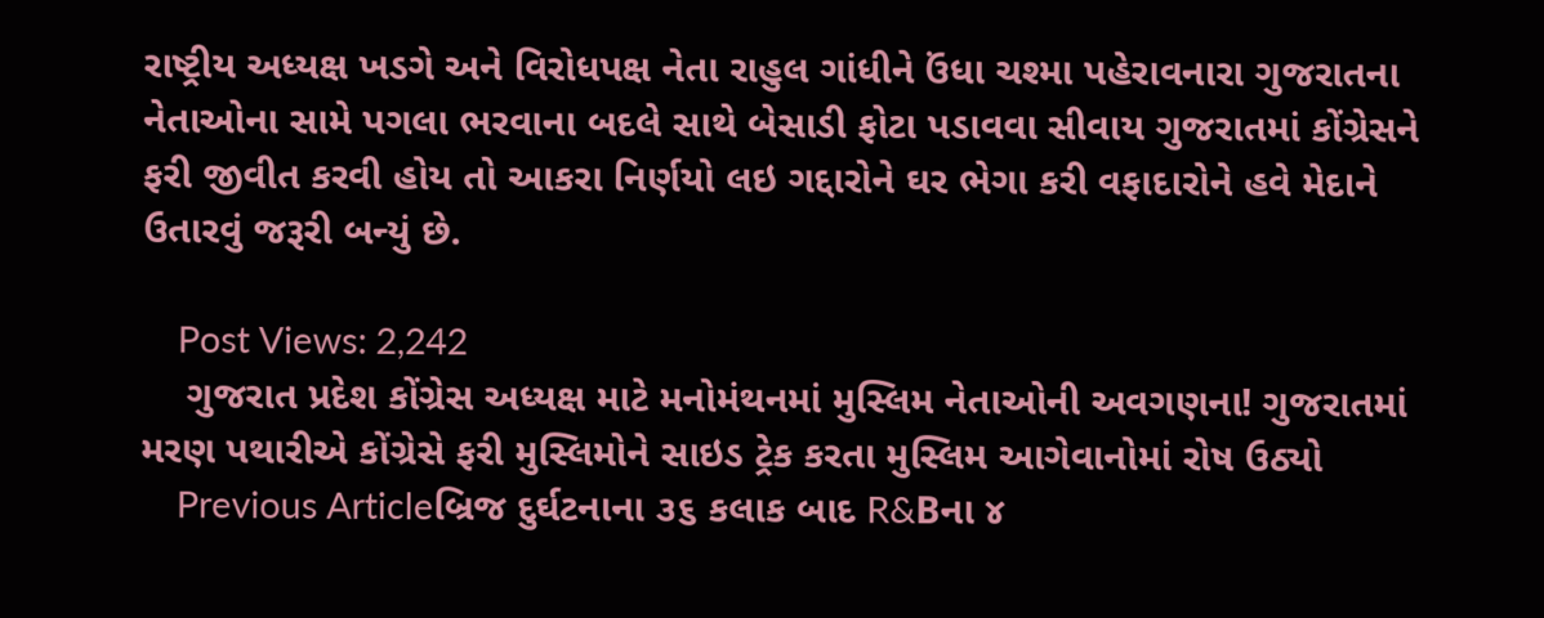રાષ્ટ્રીય અધ્યક્ષ ખડગે અને વિરોધપક્ષ નેતા રાહુલ ગાંધીને ઉંધા ચશ્મા પહેરાવનારા ગુજરાતના નેતાઓના સામે પગલા ભરવાના બદલે સાથે બેસાડી ફોટા પડાવવા સીવાય ગુજરાતમાં કોંગ્રેસને ફરી જીવીત કરવી હોય તો આકરા નિર્ણયો લઇ ગદ્દારોને ઘર ભેગા કરી વફાદારોને હવે મેદાને ઉતારવું જરૂરી બન્યું છે.

    Post Views: 2,242
    ગુજરાત પ્રદેશ કોંગ્રેસ અધ્યક્ષ માટે મનોમંથનમાં મુસ્લિમ નેતાઓની અવગણના! ગુજરાતમાં મરણ પથારીએ કોંગ્રેસે ફરી મુસ્લિમોને સાઇડ ટ્રેક કરતા મુસ્લિમ આગેવાનોમાં રોષ ઉઠ્યો
    Previous Articleબ્રિજ દુર્ઘટનાના ૩૬ કલાક બાદ R&Bના ૪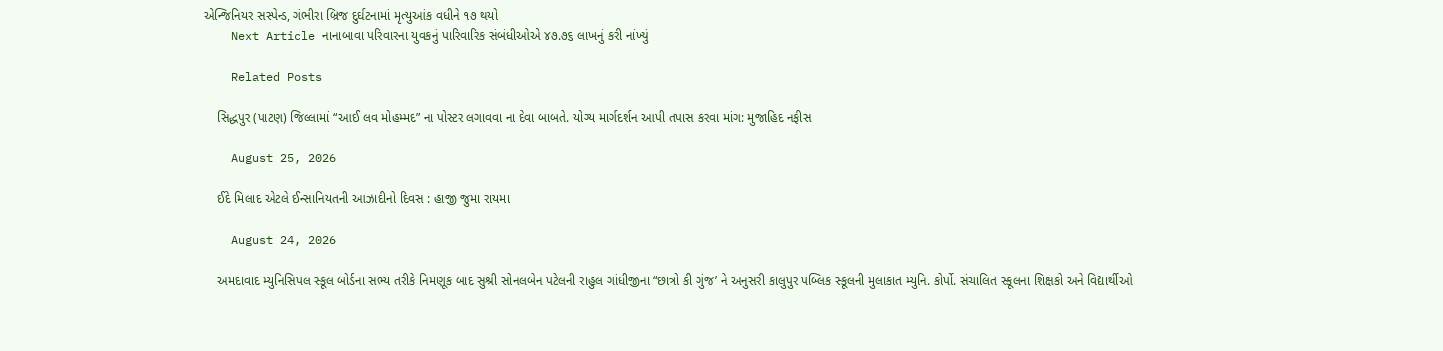એન્જિનિયર સસ્પેન્ડ, ગંભીરા બ્રિજ દુર્ઘટનામાં મૃત્યુઆંક વધીને ૧૭ થયો
    Next Article નાનાબાવા પરિવારના યુવકનું પારિવારિક સંબંધીઓએ ૪૭.૭૬ લાખનું કરી નાંખ્યું

    Related Posts

    સિદ્ધપુર (પાટણ) જિલ્લામાં “આઈ લવ મોહમ્મદ” ના પોસ્ટર લગાવવા ના દેવા બાબતે. યોગ્ય માર્ગદર્શન આપી તપાસ કરવા માંગ: મુજાહિદ નફીસ

    August 25, 2026

    ઈદે મિલાદ એટલે ઈન્સાનિયતની આઝાદીનો દિવસ : હાજી જુમા રાયમા

    August 24, 2026

    અમદાવાદ મ્યુનિસિપલ સ્કૂલ બોર્ડના સભ્ય તરીકે નિમણૂક બાદ સુશ્રી સોનલબેન પટેલની રાહુલ ગાંધીજીના “છાત્રો કી ગુંજ’ ને અનુસરી કાલુપુર પબ્લિક સ્કૂલની મુલાકાત મ્યુનિ. કોર્પો. સંચાલિત સ્કૂલના શિક્ષકો અને વિદ્યાર્થીઓ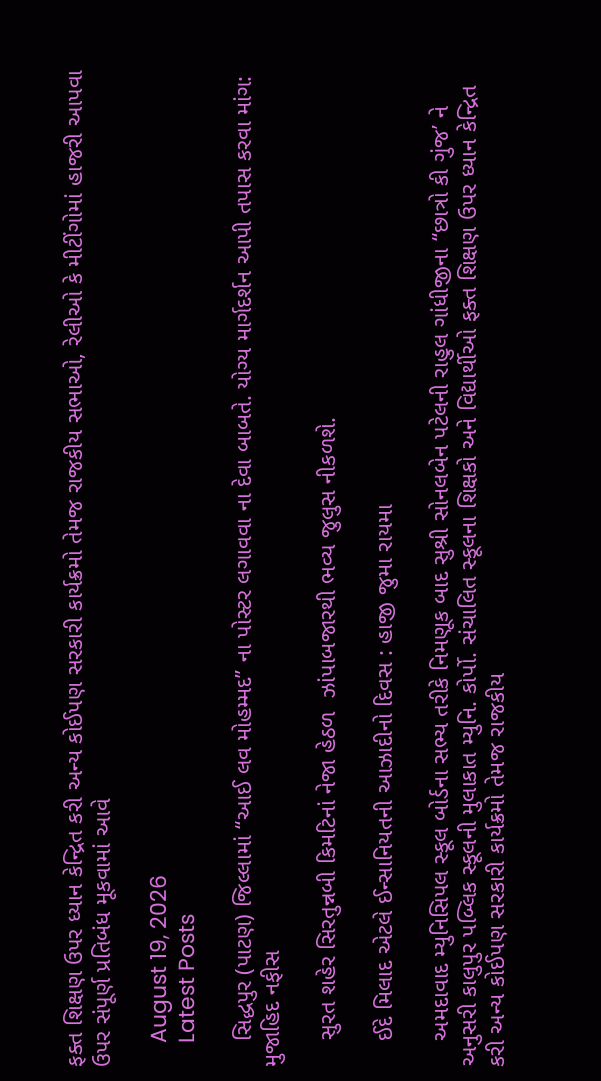ફક્ત શિક્ષણ ઉપર ધ્યાન કેન્દ્રિત કરી અન્ય કોઈપણ સરકારી કાર્યક્રમો તેમજ રાજકીય સભાઓ, રેલીઓ કે મીટીંગોમાં હાજરી આપવા ઉપર સંપૂર્ણ પ્રતિબંધ મૂકવામાં આવે

    August 19, 2026
    Latest Posts

    સિદ્ધપુર (પાટણ) જિલ્લામાં “આઈ લવ મોહમ્મદ” ના પોસ્ટર લગાવવા ના દેવા બાબતે. યોગ્ય માર્ગદર્શન આપી તપાસ કરવા માંગ: મુજાહિદ નફીસ

    સુરત શહેર સિરતુન્નબી કિમટિનાં નેજા હેઠળ  ઝાંપાબજારથી ભવ્ય જુલુસ નીકળશે.

    ઈદે મિલાદ એટલે ઈન્સાનિયતની આઝાદીનો દિવસ : હાજી જુમા રાયમા

    અમદાવાદ મ્યુનિસિપલ સ્કૂલ બોર્ડના સભ્ય તરીકે નિમણૂક બાદ સુશ્રી સોનલબેન પટેલની રાહુલ ગાંધીજીના “છાત્રો કી ગુંજ’ ને અનુસરી કાલુપુર પબ્લિક સ્કૂલની મુલાકાત મ્યુનિ. કોર્પો. સંચાલિત સ્કૂલના શિક્ષકો અને વિદ્યાર્થીઓ ફક્ત શિક્ષણ ઉપર ધ્યાન કેન્દ્રિત કરી અન્ય કોઈપણ સરકારી કાર્યક્રમો તેમજ રાજકીય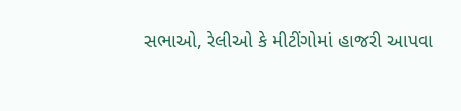સભાઓ, રેલીઓ કે મીટીંગોમાં હાજરી આપવા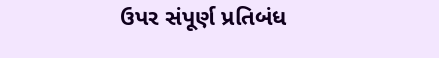ઉપર સંપૂર્ણ પ્રતિબંધ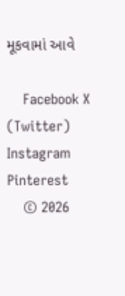મૂકવામાં આવે

    Facebook X (Twitter) Instagram Pinterest
    © 2026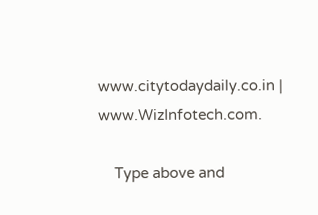www.citytodaydaily.co.in | www.WizInfotech.com.

    Type above and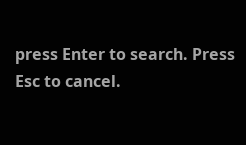press Enter to search. Press Esc to cancel.